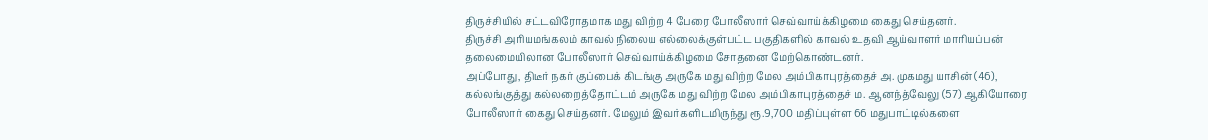திருச்சியில் சட்டவிரோதமாக மது விற்ற 4 பேரை போலீஸார் செவ்வாய்க்கிழமை கைது செய்தனர்.
திருச்சி அரியமங்கலம் காவல் நிலைய எல்லைக்குள்பட்ட பகுதிகளில் காவல் உதவி ஆய்வாளர் மாரியப்பன் தலைமையிலான போலீஸார் செவ்வாய்க்கிழமை சோதனை மேற்கொண்டனர்.
அப்போது, திடீர் நகர் குப்பைக் கிடங்கு அருகே மது விற்ற மேல அம்பிகாபுரத்தைச் அ. முகமது யாசின் (46), கல்லங்குத்து கல்லறைத்தோட்டம் அருகே மது விற்ற மேல அம்பிகாபுரத்தைச் ம. ஆனந்த்வேலு (57) ஆகியோரை போலீஸார் கைது செய்தனர். மேலும் இவர்களிடமிருந்து ரூ.9,700 மதிப்புள்ள 66 மதுபாட்டில்களை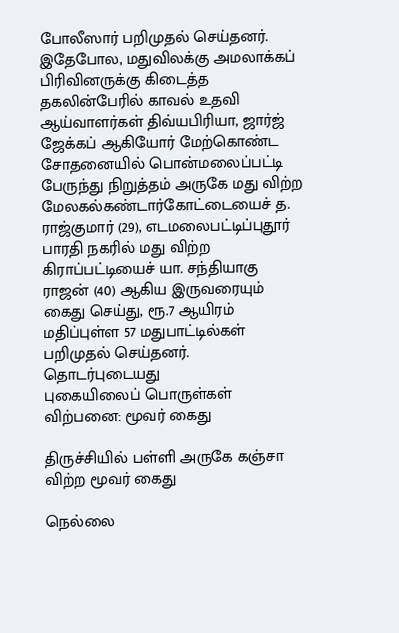போலீஸார் பறிமுதல் செய்தனர்.
இதேபோல, மதுவிலக்கு அமலாக்கப் பிரிவினருக்கு கிடைத்த தகலின்பேரில் காவல் உதவி ஆய்வாளர்கள் திவ்யபிரியா, ஜார்ஜ் ஜேக்கப் ஆகியோர் மேற்கொண்ட சோதனையில் பொன்மலைப்பட்டி பேருந்து நிறுத்தம் அருகே மது விற்ற மேலகல்கண்டார்கோட்டையைச் த. ராஜ்குமார் (29), எடமலைபட்டிப்புதூர் பாரதி நகரில் மது விற்ற கிராப்பட்டியைச் யா. சந்தியாகு ராஜன் (40) ஆகிய இருவரையும் கைது செய்து, ரூ.7 ஆயிரம் மதிப்புள்ள 57 மதுபாட்டில்கள் பறிமுதல் செய்தனர்.
தொடர்புடையது
புகையிலைப் பொருள்கள் விற்பனை: மூவர் கைது

திருச்சியில் பள்ளி அருகே கஞ்சா விற்ற மூவர் கைது

நெல்லை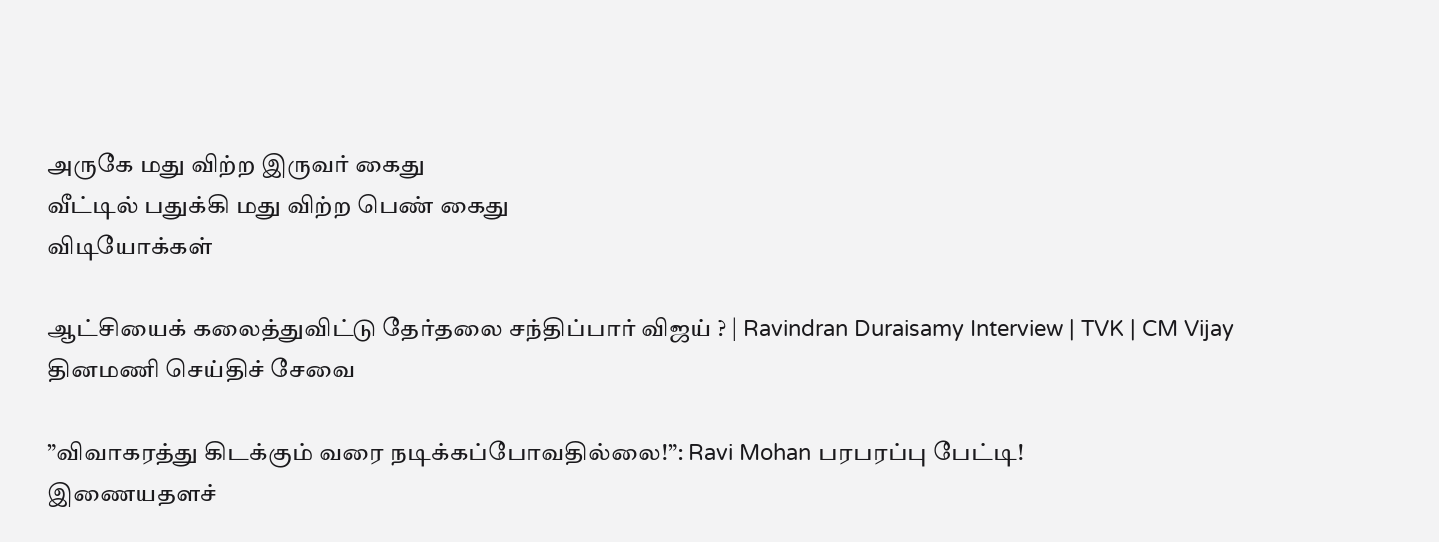அருகே மது விற்ற இருவர் கைது
வீட்டில் பதுக்கி மது விற்ற பெண் கைது
விடியோக்கள்

ஆட்சியைக் கலைத்துவிட்டு தேர்தலை சந்திப்பார் விஜய் ? | Ravindran Duraisamy Interview | TVK | CM Vijay
தினமணி செய்திச் சேவை

”விவாகரத்து கிடக்கும் வரை நடிக்கப்போவதில்லை!”: Ravi Mohan பரபரப்பு பேட்டி!
இணையதளச்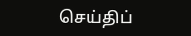செய்திப்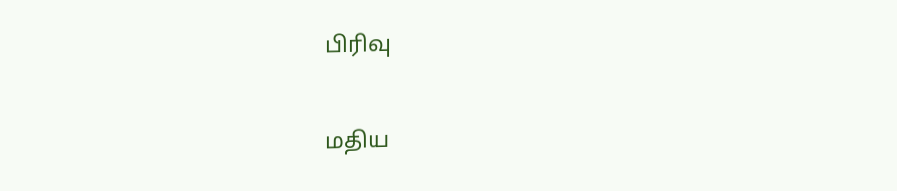பிரிவு

மதிய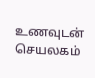உணவுடன் செயலகம்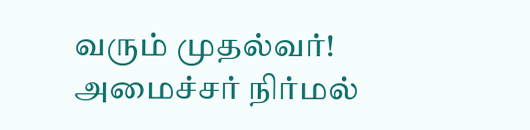வரும் முதல்வர்! அமைச்சர் நிர்மல்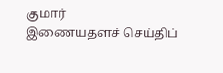குமார்
இணையதளச் செய்திப்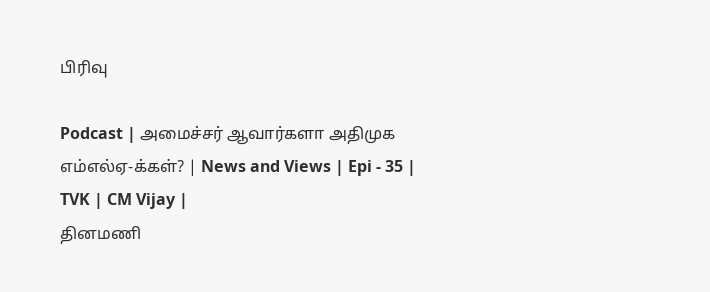பிரிவு

Podcast | அமைச்சர் ஆவார்களா அதிமுக எம்எல்ஏ-க்கள்? | News and Views | Epi - 35 | TVK | CM Vijay |
தினமணி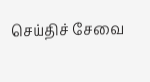செய்திச் சேவை